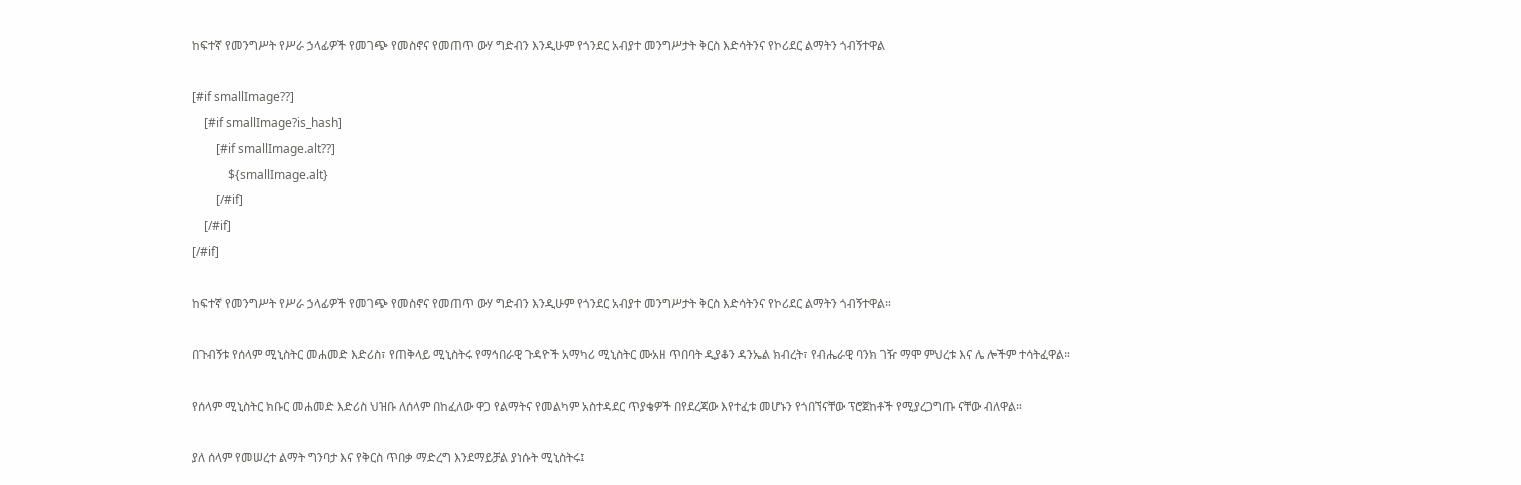ከፍተኛ የመንግሥት የሥራ ኃላፊዎች የመገጭ የመስኖና የመጠጥ ውሃ ግድብን እንዲሁም የጎንደር አብያተ መንግሥታት ቅርስ እድሳትንና የኮሪደር ልማትን ጎብኝተዋል

[#if smallImage??]
    [#if smallImage?is_hash]
        [#if smallImage.alt??]
            ${smallImage.alt}
        [/#if]
    [/#if]
[/#if]

ከፍተኛ የመንግሥት የሥራ ኃላፊዎች የመገጭ የመስኖና የመጠጥ ውሃ ግድብን እንዲሁም የጎንደር አብያተ መንግሥታት ቅርስ እድሳትንና የኮሪደር ልማትን ጎብኝተዋል።

በጉብኝቱ የሰላም ሚኒስትር መሐመድ እድሪስ፣ የጠቅላይ ሚኒስትሩ የማኅበራዊ ጉዳዮች አማካሪ ሚኒስትር ሙአዘ ጥበባት ዲያቆን ዳንኤል ክብረት፣ የብሔራዊ ባንክ ገዥ ማሞ ምህረቱ እና ሌ ሎችም ተሳትፈዋል።

የሰላም ሚኒስትር ክቡር መሐመድ እድሪስ ህዝቡ ለሰላም በከፈለው ዋጋ የልማትና የመልካም አስተዳደር ጥያቄዎች በየደረጃው እየተፈቱ መሆኑን የጎበኘናቸው ፕሮጀከቶች የሚያረጋግጡ ናቸው ብለዋል።

ያለ ሰላም የመሠረተ ልማት ግንባታ እና የቅርስ ጥበቃ ማድረግ እንደማይቻል ያነሱት ሚኒስትሩ፤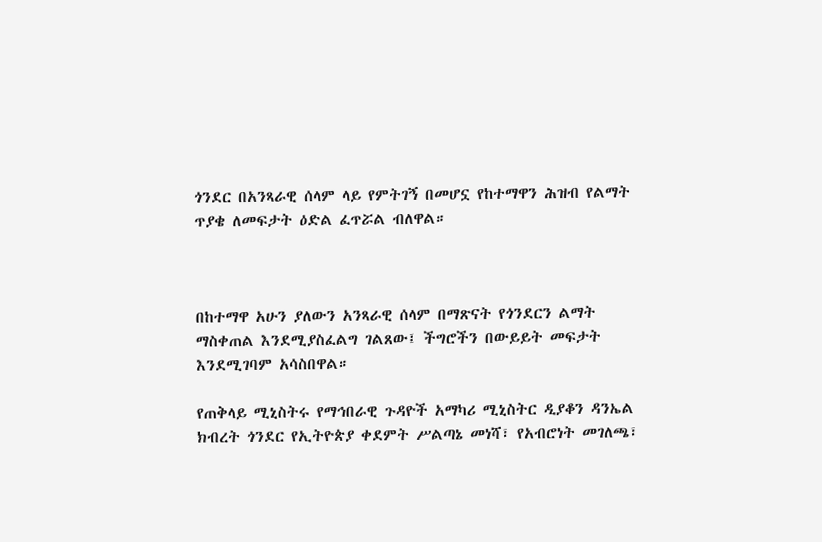ጎንደር በአንጻራዊ ሰላም ላይ የምትገኝ በመሆኗ የከተማዋን ሕዝብ የልማት ጥያቄ ለመፍታት ዕድል ፈጥሯል ብለዋል።



በከተማዋ አሁን ያለውን አንጻራዊ ሰላም በማጽናት የጎንደርን ልማት ማስቀጠል እንደሚያስፈልግ ገልጸው፤ ችግሮችን በውይይት መፍታት እንደሚገባም አሳስበዋል።

የጠቅላይ ሚኒስትሩ የማኅበራዊ ጉዳዮች አማካሪ ሚኒስትር ዲያቆን ዳንኤል ክብረት ጎንደር የኢትዮጵያ ቀደምት ሥልጣኔ መነሻ፣ የአብሮነት መገለጫ፣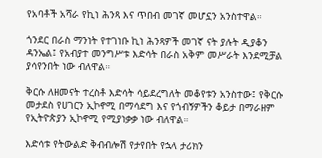የአባቶች አሻራ የኪነ ሕንጻ እና ጥበብ መገኛ መሆኗን አንስተዋል።

ጎንደር በራስ ማንነት የተገነቡ ኪነ ሕንጻዎች መገኛ ናት ያሉት ዲያቆን ዳንኤል፤ የአብያተ መንግሥቱ እድሳት በራስ አቅም መሥራት እንደሚቻል ያሳየንበት ነው ብለዋል።

ቅርሱ ለዘመናት ተረስቶ እድሳት ሳይደረግለት መቆየቱን አንስተው፤ የቅርሱ መታደስ የሀገርን ኢኮኖሚ በማሳደግ እና የጎብኝዎችን ቆይታ በማራዘም የኢትዮጵያን ኢኮኖሚ የሚያነቃቃ ነው ብለዋል።

እድሳቱ የትውልድ ቅብብሎሽ የታየበት የኋላ ታሪክን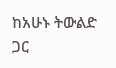ከአሁኑ ትውልድ ጋር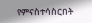የምናስተሳስርበት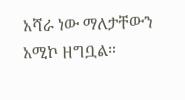አሻራ ነው ማለታቸውን አሚኮ ዘግቧል።